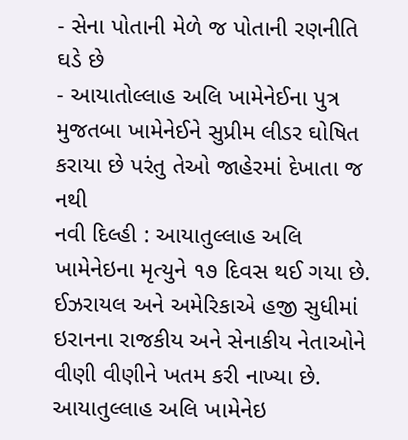- સેના પોતાની મેળે જ પોતાની રણનીતિ ઘડે છે
- આયાતોલ્લાહ અલિ ખામેનેઈના પુત્ર મુજતબા ખામેનેઈને સુપ્રીમ લીડર ઘોષિત કરાયા છે પરંતુ તેઓ જાહેરમાં દેખાતા જ નથી
નવી દિલ્હી : આયાતુલ્લાહ અલિ ખામેનેઇના મૃત્યુને ૧૭ દિવસ થઈ ગયા છે. ઈઝરાયલ અને અમેરિકાએ હજી સુધીમાં ઇરાનના રાજકીય અને સેનાકીય નેતાઓને વીણી વીણીને ખતમ કરી નાખ્યા છે. આયાતુલ્લાહ અલિ ખામેનેઇ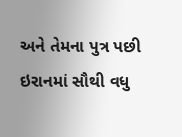અને તેમના પુત્ર પછી ઇરાનમાં સૌથી વધુ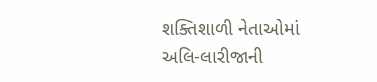શક્તિશાળી નેતાઓમાં અલિ-લારીજાની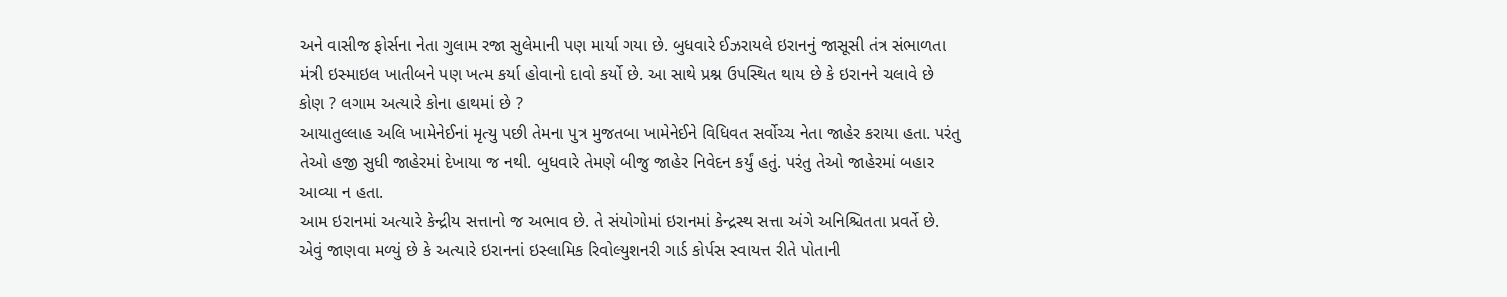અને વાસીજ ફોર્સના નેતા ગુલામ રજા સુલેમાની પણ માર્યા ગયા છે. બુધવારે ઈઝરાયલે ઇરાનનું જાસૂસી તંત્ર સંભાળતા મંત્રી ઇસ્માઇલ ખાતીબને પણ ખત્મ કર્યા હોવાનો દાવો કર્યો છે. આ સાથે પ્રશ્ન ઉપસ્થિત થાય છે કે ઇરાનને ચલાવે છે કોણ ? લગામ અત્યારે કોના હાથમાં છે ?
આયાતુલ્લાહ અલિ ખામેનેઈનાં મૃત્યુ પછી તેમના પુત્ર મુજતબા ખામેનેઈને વિધિવત સર્વોચ્ચ નેતા જાહેર કરાયા હતા. પરંતુ તેઓ હજી સુધી જાહેરમાં દેખાયા જ નથી. બુધવારે તેમણે બીજુ જાહેર નિવેદન કર્યું હતું. પરંતુ તેઓ જાહેરમાં બહાર આવ્યા ન હતા.
આમ ઇરાનમાં અત્યારે કેન્દ્રીય સત્તાનો જ અભાવ છે. તે સંયોગોમાં ઇરાનમાં કેન્દ્રસ્થ સત્તા અંગે અનિશ્ચિતતા પ્રવર્તે છે.
એવું જાણવા મળ્યું છે કે અત્યારે ઇરાનનાં ઇસ્લામિક રિવોલ્યુશનરી ગાર્ડ કોર્પસ સ્વાયત્ત રીતે પોતાની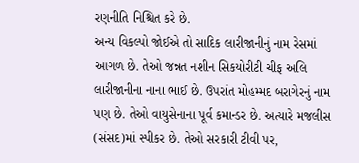રણનીતિ નિશ્ચિત કરે છે.
અન્ય વિકલ્પો જોઈએ તો સાદિક લારીજાનીનું નામ રેસમાં આગળ છે. તેઓ જન્નત નશીન સિકયોરીટી ચીફ અલિ લારીજાનીના નાના ભાઈ છે. ઉપરાંત મોહમ્મદ બરાગેરનું નામ પણ છે. તેઓ વાયુસેનાના પૂર્વ કમાન્ડર છે. અત્યારે મજલીસ (સંસદ)માં સ્પીકર છે. તેઓ સરકારી ટીવી પર,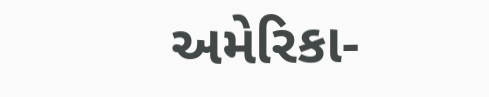અમેરિકા-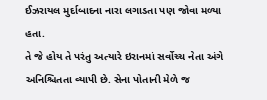ઈઝરાયલ મુર્દાબાદના નારા લગાડતા પણ જોવા મળ્યા હતા.
તે જે હોય તે પરંતુ અત્યારે ઇરાનમાં સર્વોચ્ચ નેતા અંગે અનિશ્ચિતતા વ્યાપી છે. સેના પોતાની મેળે જ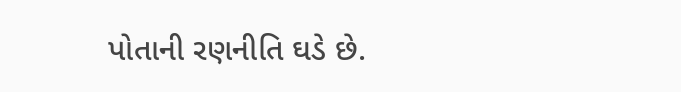પોતાની રણનીતિ ઘડે છે.